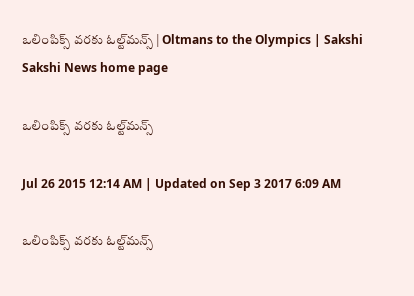ఒలింపిక్స్ వరకు ఓల్ట్‌మన్స్ | Oltmans to the Olympics | Sakshi
Sakshi News home page

ఒలింపిక్స్ వరకు ఓల్ట్‌మన్స్

Jul 26 2015 12:14 AM | Updated on Sep 3 2017 6:09 AM

ఒలింపిక్స్ వరకు ఓల్ట్‌మన్స్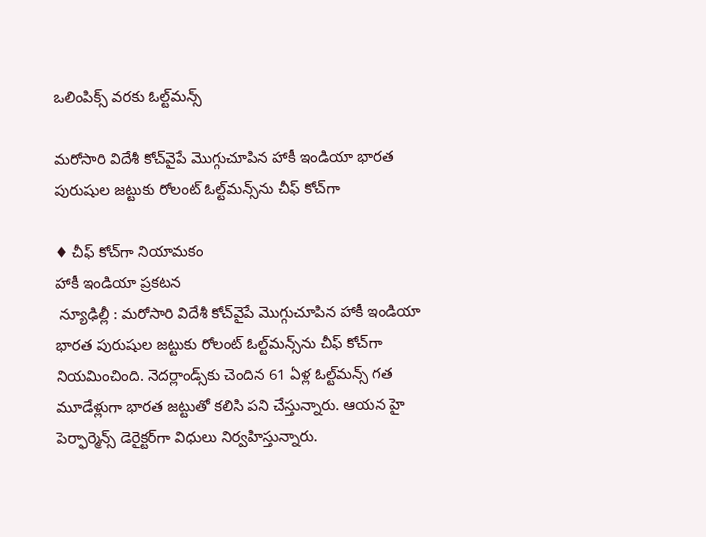ఒలింపిక్స్ వరకు ఓల్ట్‌మన్స్

మరోసారి విదేశీ కోచ్‌వైపే మొగ్గుచూపిన హాకీ ఇండియా భారత పురుషుల జట్టుకు రోలంట్ ఓల్ట్‌మన్స్‌ను చీఫ్ కోచ్‌గా

♦ చీఫ్ కోచ్‌గా నియామకం
హాకీ ఇండియా ప్రకటన
 న్యూఢిల్లీ : మరోసారి విదేశీ కోచ్‌వైపే మొగ్గుచూపిన హాకీ ఇండియా భారత పురుషుల జట్టుకు రోలంట్ ఓల్ట్‌మన్స్‌ను చీఫ్ కోచ్‌గా నియమించింది. నెదర్లాండ్స్‌కు చెందిన 61 ఏళ్ల ఓల్ట్‌మన్స్ గత మూడేళ్లుగా భారత జట్టుతో కలిసి పని చేస్తున్నారు. ఆయన హై పెర్ఫార్మెన్స్ డెరైక్టర్‌గా విధులు నిర్వహిస్తున్నారు.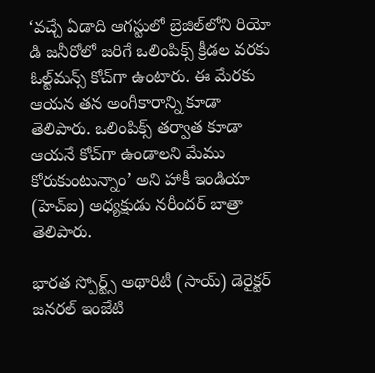‘వచ్చే ఏడాది ఆగస్టులో బ్రెజిల్‌లోని రియో డి జనీరోలో జరిగే ఒలింపిక్స్ క్రీడల వరకు ఓల్ట్‌మన్స్ కోచ్‌గా ఉంటారు. ఈ మేరకు ఆయన తన అంగీకారాన్ని కూడా తెలిపారు. ఒలింపిక్స్ తర్వాత కూడా ఆయనే కోచ్‌గా ఉండాలని మేము కోరుకుంటున్నాం’ అని హాకీ ఇండియా (హెచ్‌ఐ) అధ్యక్షుడు నరీందర్ బాత్రా తెలిపారు.

భారత స్పోర్ట్స్ అథారిటీ (సాయ్) డెరైక్టర్ జనరల్ ఇంజేటి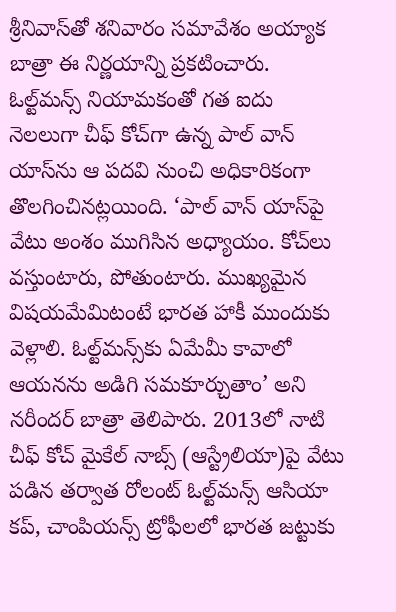శ్రీనివాస్‌తో శనివారం సమావేశం అయ్యాక బాత్రా ఈ నిర్ణయాన్ని ప్రకటించారు. ఓల్ట్‌మన్స్ నియామకంతో గత ఐదు నెలలుగా చీఫ్ కోచ్‌గా ఉన్న పాల్ వాన్ యాస్‌ను ఆ పదవి నుంచి అధికారికంగా తొలగించినట్లయింది. ‘పాల్ వాన్ యాస్‌పై వేటు అంశం ముగిసిన అధ్యాయం. కోచ్‌లు వస్తుంటారు, పోతుంటారు. ముఖ్యమైన విషయమేమిటంటే భారత హాకీ ముందుకు వెళ్లాలి. ఓల్ట్‌మన్స్‌కు ఏమేమీ కావాలో ఆయనను అడిగి సమకూర్చుతాం’ అని నరీందర్ బాత్రా తెలిపారు. 2013లో నాటి చీఫ్ కోచ్ మైకేల్ నాబ్స్ (ఆస్ట్రేలియా)పై వేటు పడిన తర్వాత రోలంట్ ఓల్ట్‌మన్స్ ఆసియా కప్, చాంపియన్స్ ట్రోఫీలలో భారత జట్టుకు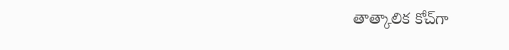తాత్కాలిక కోచ్‌గా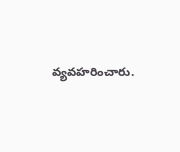వ్యవహరించారు.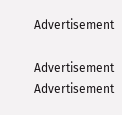Advertisement

Advertisement
Advertisement